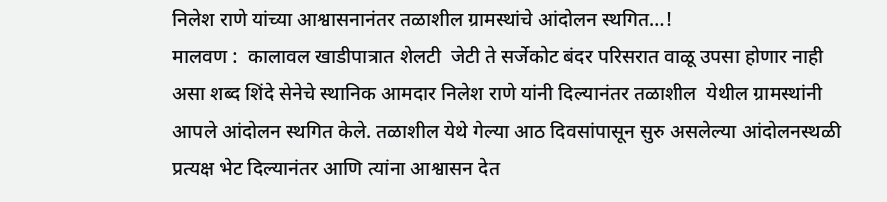निलेश राणे यांच्या आश्वासनानंतर तळाशील ग्रामस्थांचे आंदोलन स्थगित…!
मालवण :  कालावल खाडीपात्रात शेलटी  जेटी ते सर्जेकोट बंदर परिसरात वाळू उपसा होणार नाही असा शब्द शिंदे सेनेचे स्थानिक आमदार निलेश राणे यांनी दिल्यानंतर तळाशील  येथील ग्रामस्थांनी आपले आंदोलन स्थगित केले. तळाशील येथे गेल्या आठ दिवसांपासून सुरु असलेल्या आंदोलनस्थळी प्रत्यक्ष भेट दिल्यानंतर आणि त्यांना आश्वासन देत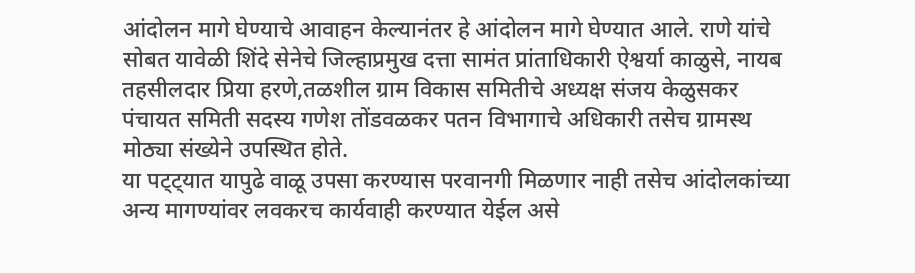आंदोलन मागे घेण्याचे आवाहन केल्यानंतर हे आंदोलन मागे घेण्यात आले. राणे यांचे सोबत यावेळी शिंदे सेनेचे जिल्हाप्रमुख दत्ता सामंत प्रांताधिकारी ऐश्वर्या काळुसे, नायब तहसीलदार प्रिया हरणे,तळशील ग्राम विकास समितीचे अध्यक्ष संजय केळुसकर पंचायत समिती सदस्य गणेश तोंडवळकर पतन विभागाचे अधिकारी तसेच ग्रामस्थ मोठ्या संख्येने उपस्थित होते.
या पट्ट्यात यापुढे वाळू उपसा करण्यास परवानगी मिळणार नाही तसेच आंदोलकांच्या अन्य मागण्यांवर लवकरच कार्यवाही करण्यात येईल असे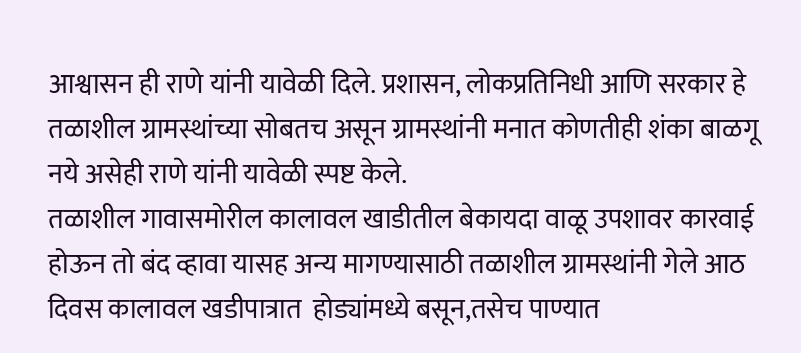आश्वासन ही राणे यांनी यावेळी दिले. प्रशासन, लोकप्रतिनिधी आणि सरकार हे तळाशील ग्रामस्थांच्या सोबतच असून ग्रामस्थांनी मनात कोणतीही शंका बाळगू नये असेही राणे यांनी यावेळी स्पष्ट केले.
तळाशील गावासमोरील कालावल खाडीतील बेकायदा वाळू उपशावर कारवाई होऊन तो बंद व्हावा यासह अन्य मागण्यासाठी तळाशील ग्रामस्थांनी गेले आठ दिवस कालावल खडीपात्रात  होड्यांमध्ये बसून,तसेच पाण्यात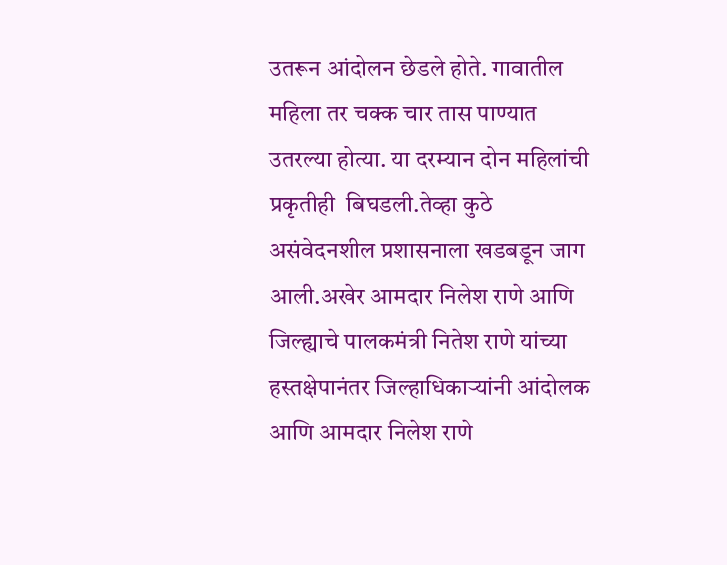उतरून आंदोलन छेडले होते. गावातील महिला तर चक्क चार तास पाण्यात उतरल्या होत्या. या दरम्यान दोन महिलांची  प्रकृतीही  बिघडली.तेव्हा कुठे असंवेदनशील प्रशासनाला खडबडून जाग आली.अखेर आमदार निलेश राणे आणि जिल्ह्याचे पालकमंत्री नितेश राणे यांच्या हस्तक्षेपानंतर जिल्हाधिकाऱ्यांनी आंदोलक  आणि आमदार निलेश राणे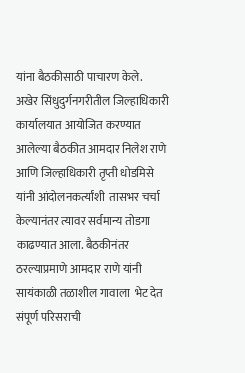यांना बैठकीसाठी पाचारण केले.
अखेर सिंधुदुर्गनगरीतील जिल्हाधिकारी कार्यालयात आयोजित करण्यात आलेल्या बैठकीत आमदार निलेश राणे आणि जिल्हाधिकारी तृप्ती धोडमिसे यांनी आंदोलनकर्त्यांशी  तासभर चर्चा केल्यानंतर त्यावर सर्वमान्य तोडगा काढण्यात आला. बैठकीनंतर  ठरल्याप्रमाणे आमदार राणे यांनी सायंकाळी तळाशील गावाला  भेट देत संपूर्ण परिसराची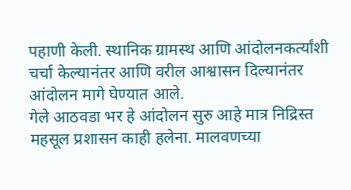पहाणी केली. स्थानिक ग्रामस्थ आणि आंदोलनकर्त्यांशी चर्चा केल्यानंतर आणि वरील आश्वासन दिल्यानंतर  आंदोलन मागे घेण्यात आले.
गेले आठवडा भर हे आंदोलन सुरु आहे मात्र निद्रिस्त महसूल प्रशासन काही हलेना. मालवणच्या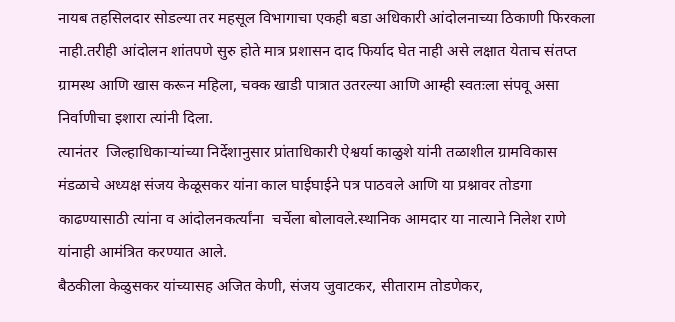नायब तहसिलदार सोडल्या तर महसूल विभागाचा एकही बडा अधिकारी आंदोलनाच्या ठिकाणी फिरकला नाही.तरीही आंदोलन शांतपणे सुरु होते मात्र प्रशासन दाद फिर्याद घेत नाही असे लक्षात येताच संतप्त ग्रामस्थ आणि खास करून महिला, चक्क खाडी पात्रात उतरल्या आणि आम्ही स्वतःला संपवू असा निर्वाणीचा इशारा त्यांनी दिला.
त्यानंतर  जिल्हाधिकाऱ्यांच्या निर्देशानुसार प्रांताधिकारी ऐश्वर्या काळुशे यांनी तळाशील ग्रामविकास मंडळाचे अध्यक्ष संजय केळूसकर यांना काल घाईघाईने पत्र पाठवले आणि या प्रश्नावर तोडगा काढण्यासाठी त्यांना व आंदोलनकर्त्यांना  चर्चेला बोलावले.स्थानिक आमदार या नात्याने निलेश राणे यांनाही आमंत्रित करण्यात आले.
बैठकीला केळुसकर यांच्यासह अजित केणी, संजय जुवाटकर, सीताराम तोडणेकर,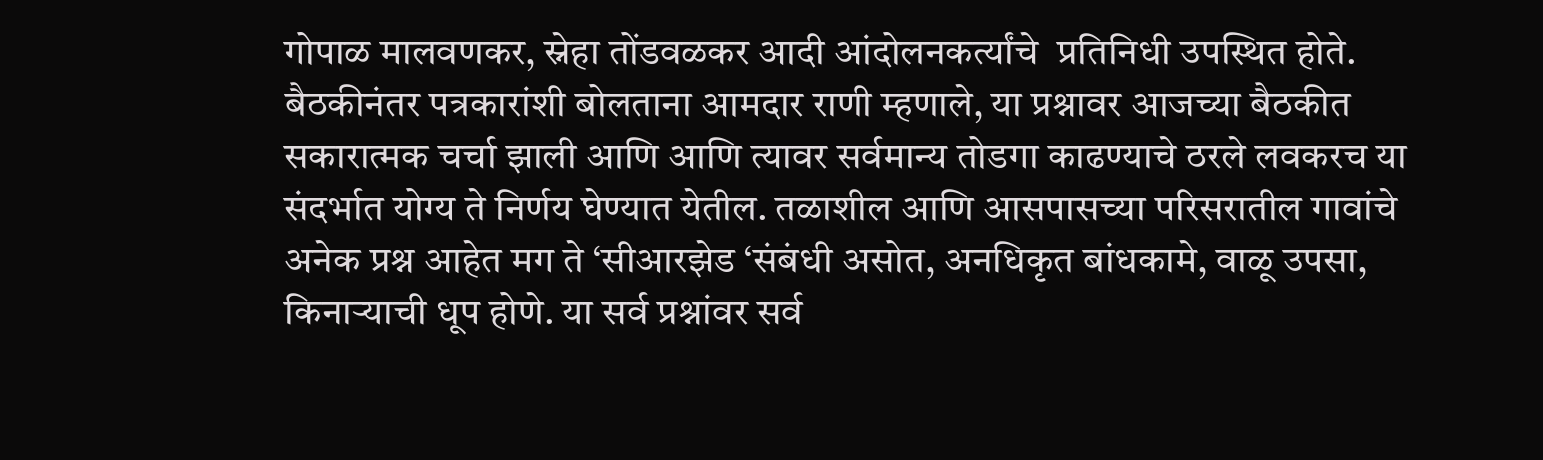गोपाळ मालवणकर, स्नेहा तोंडवळकर आदी आंदोलनकर्त्यांचे  प्रतिनिधी उपस्थित होते. बैठकीनंतर पत्रकारांशी बोलताना आमदार राणी म्हणाले, या प्रश्नावर आजच्या बैठकीत सकारात्मक चर्चा झाली आणि आणि त्यावर सर्वमान्य तोडगा काढण्याचे ठरले लवकरच या संदर्भात योग्य ते निर्णय घेण्यात येतील. तळाशील आणि आसपासच्या परिसरातील गावांचे अनेक प्रश्न आहेत मग ते ‘सीआरझेड ‘संबंधी असोत, अनधिकृत बांधकामे, वाळू उपसा, किनाऱ्याची धूप होणे. या सर्व प्रश्नांवर सर्व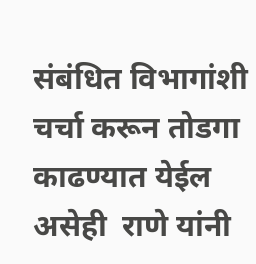संबंधित विभागांशी  चर्चा करून तोडगा काढण्यात येईल असेही  राणे यांनी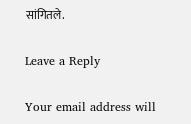सांगितले.

Leave a Reply

Your email address will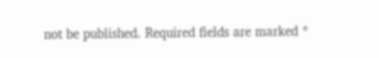not be published. Required fields are marked *